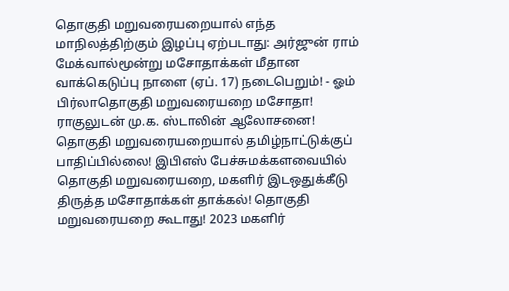தொகுதி மறுவரையறையால் எந்த மாநிலத்திற்கும் இழப்பு ஏற்படாது: அர்ஜுன் ராம் மேக்வால்மூன்று மசோதாக்கள் மீதான வாக்கெடுப்பு நாளை (ஏப். 17) நடைபெறும்! - ஓம் பிர்லாதொகுதி மறுவரையறை மசோதா! ராகுலுடன் மு.க. ஸ்டாலின் ஆலோசனை! தொகுதி மறுவரையறையால் தமிழ்நாட்டுக்குப் பாதிப்பில்லை! இபிஎஸ் பேச்சுமக்களவையில் தொகுதி மறுவரையறை, மகளிர் இடஒதுக்கீடு திருத்த மசோதாக்கள் தாக்கல்! தொகுதி மறுவரையறை கூடாது! 2023 மகளிர்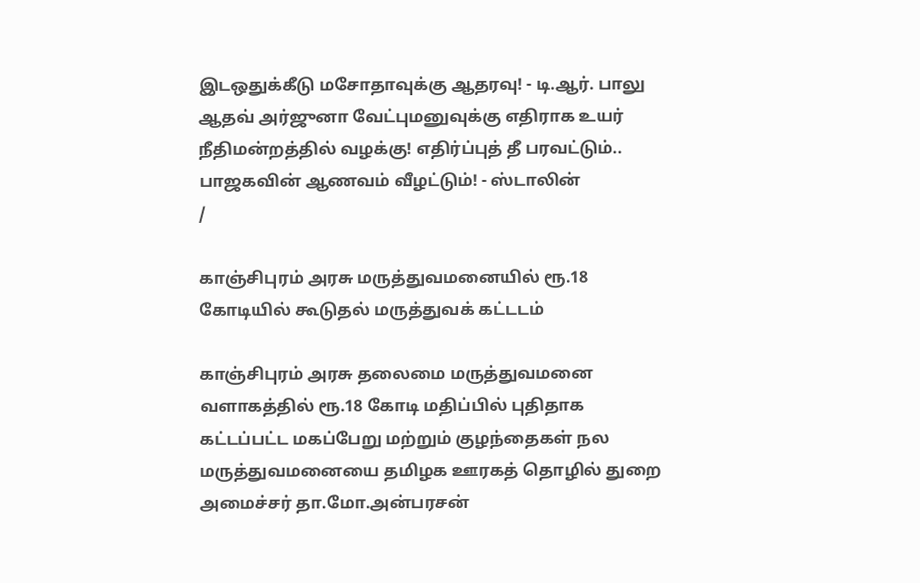இடஒதுக்கீடு மசோதாவுக்கு ஆதரவு! - டி.ஆர். பாலு ஆதவ் அர்ஜுனா வேட்புமனுவுக்கு எதிராக உயர் நீதிமன்றத்தில் வழக்கு! எதிர்ப்புத் தீ பரவட்டும்.. பாஜகவின் ஆணவம் வீழட்டும்! - ஸ்டாலின்
/

காஞ்சிபுரம் அரசு மருத்துவமனையில் ரூ.18 கோடியில் கூடுதல் மருத்துவக் கட்டடம்

காஞ்சிபுரம் அரசு தலைமை மருத்துவமனை வளாகத்தில் ரூ.18 கோடி மதிப்பில் புதிதாக கட்டப்பட்ட மகப்பேறு மற்றும் குழந்தைகள் நல மருத்துவமனையை தமிழக ஊரகத் தொழில் துறை அமைச்சர் தா.மோ.அன்பரசன்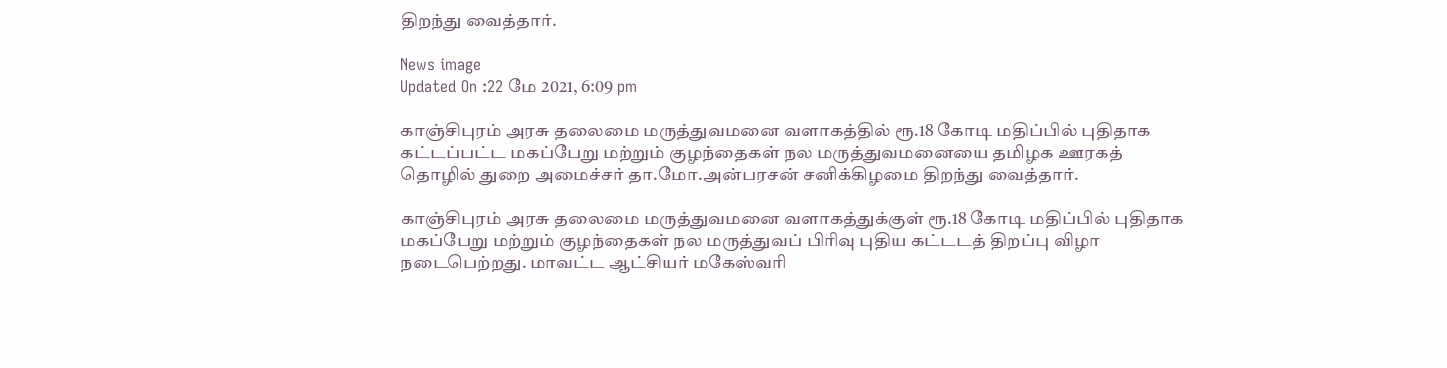திறந்து வைத்தார்.

News image
Updated On :22 மே 2021, 6:09 pm

காஞ்சிபுரம் அரசு தலைமை மருத்துவமனை வளாகத்தில் ரூ.18 கோடி மதிப்பில் புதிதாக கட்டப்பட்ட மகப்பேறு மற்றும் குழந்தைகள் நல மருத்துவமனையை தமிழக ஊரகத் தொழில் துறை அமைச்சர் தா.மோ.அன்பரசன் சனிக்கிழமை திறந்து வைத்தார்.

காஞ்சிபுரம் அரசு தலைமை மருத்துவமனை வளாகத்துக்குள் ரூ.18 கோடி மதிப்பில் புதிதாக மகப்பேறு மற்றும் குழந்தைகள் நல மருத்துவப் பிரிவு புதிய கட்டடத் திறப்பு விழா நடைபெற்றது. மாவட்ட ஆட்சியர் மகேஸ்வரி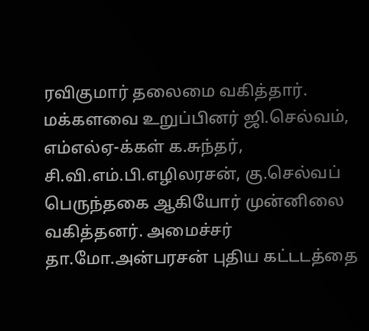ரவிகுமார் தலைமை வகித்தார். மக்களவை உறுப்பினர் ஜி.செல்வம், எம்எல்ஏ-க்கள் க.சுந்தர், சி.வி.எம்.பி.எழிலரசன், கு.செல்வப் பெருந்தகை ஆகியோர் முன்னிலை வகித்தனர். அமைச்சர் தா.மோ.அன்பரசன் புதிய கட்டடத்தை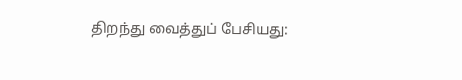திறந்து வைத்துப் பேசியது: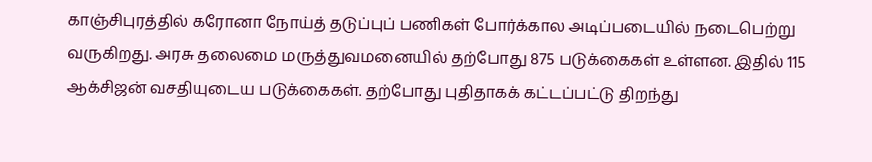காஞ்சிபுரத்தில் கரோனா நோய்த் தடுப்புப் பணிகள் போர்க்கால அடிப்படையில் நடைபெற்று வருகிறது. அரசு தலைமை மருத்துவமனையில் தற்போது 875 படுக்கைகள் உள்ளன. இதில் 115 ஆக்சிஜன் வசதியுடைய படுக்கைகள். தற்போது புதிதாகக் கட்டப்பட்டு திறந்து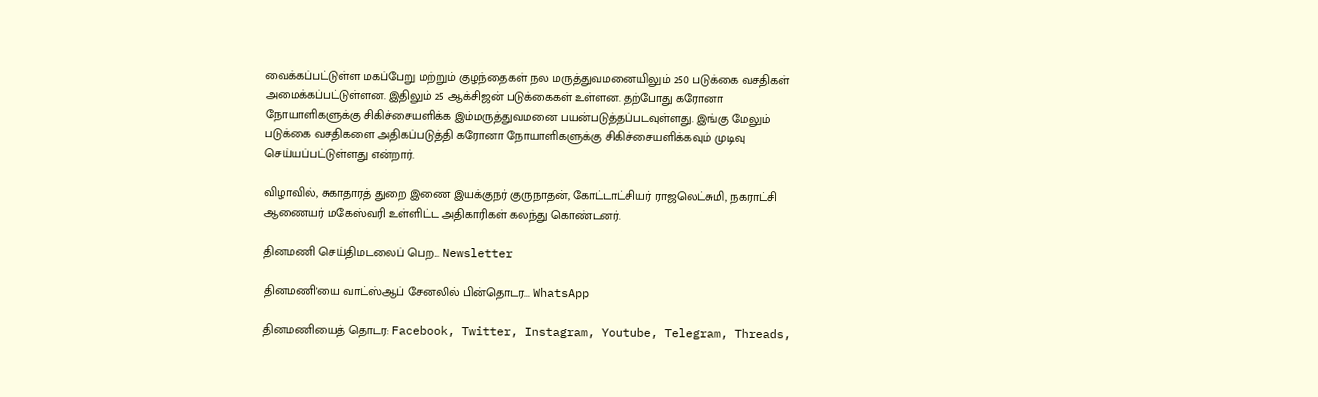வைக்கப்பட்டுள்ள மகப்பேறு மற்றும் குழந்தைகள் நல மருத்துவமனையிலும் 250 படுக்கை வசதிகள் அமைக்கப்பட்டுள்ளன. இதிலும் 25 ஆக்சிஜன் படுக்கைகள் உள்ளன. தற்போது கரோனா நோயாளிகளுக்கு சிகிச்சையளிக்க இம்மருத்துவமனை பயன்படுத்தப்படவுள்ளது. இங்கு மேலும் படுக்கை வசதிகளை அதிகப்படுத்தி கரோனா நோயாளிகளுக்கு சிகிச்சையளிக்கவும் முடிவு செய்யப்பட்டுள்ளது என்றார்.

விழாவில், சுகாதாரத் துறை இணை இயக்குநர் குருநாதன், கோட்டாட்சியர் ராஜலெட்சுமி, நகராட்சி ஆணையர் மகேஸ்வரி உள்ளிட்ட அதிகாரிகள் கலந்து கொண்டனர்.

தினமணி செய்திமடலைப் பெற... Newsletter

தினமணி'யை வாட்ஸ்ஆப் சேனலில் பின்தொடர... WhatsApp

தினமணியைத் தொடர: Facebook, Twitter, Instagram, Youtube, Telegram, Threads,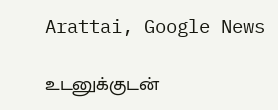Arattai, Google News

உடனுக்குடன்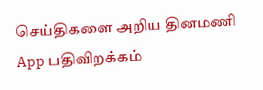செய்திகளை அறிய தினமணி App பதிவிறக்கம்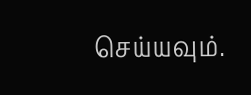செய்யவும்.